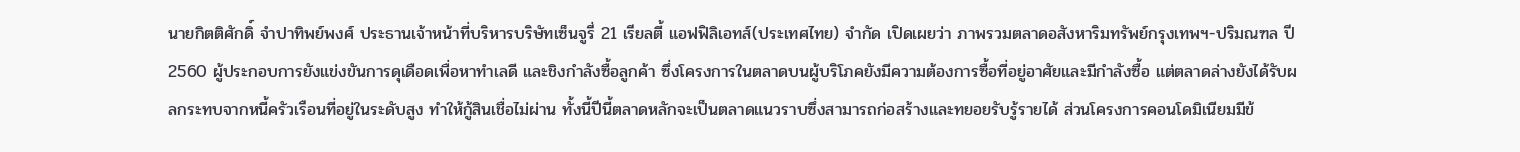นายกิตติศักดิ์ จำปาทิพย์พงศ์ ประธานเจ้าหน้าที่บริหารบริษัทเซ็นจูรี่ 21 เรียลตี้ แอฟฟิลิเอทส์(ประเทศไทย) จำกัด เปิดเผยว่า ภาพรวมตลาดอสังหาริมทรัพย์กรุงเทพฯ-ปริมณฑล ปี 2560 ผู้ประกอบการยังแข่งขันการดุเดือดเพื่อหาทำเลดี และชิงกำลังซื้อลูกค้า ซึ่งโครงการในตลาดบนผู้บริโภคยังมีความต้องการซื้อที่อยู่อาศัยและมีกำลังซื้อ แต่ตลาดล่างยังได้รับผลกระทบจากหนี้ครัวเรือนที่อยู่ในระดับสูง ทำให้กู้สินเชื่อไม่ผ่าน ทั้งนี้ปีนี้ตลาดหลักจะเป็นตลาดแนวราบซึ่งสามารถก่อสร้างและทยอยรับรู้รายได้ ส่วนโครงการคอนโดมิเนียมมีข้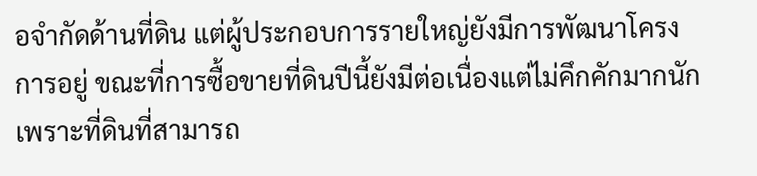อจำกัดด้านที่ดิน แต่ผู้ประกอบการรายใหญ่ยังมีการพัฒนาโครงการอยู่ ขณะที่การซื้อขายที่ดินปีนี้ยังมีต่อเนื่องแต่ไม่คึกคักมากนัก เพราะที่ดินที่สามารถ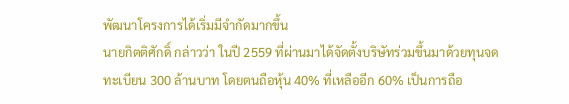พัฒนาโครงการได้เริ่มมีจำกัดมากขึ้น
นายกิตติศักดิ์ กล่าวว่า ในปี 2559 ที่ผ่านมาได้จัดตั้งบริษัทร่วมขึ้นมาด้วยทุนจดทะเบียน 300 ล้านบาท โดยตนถือหุ้น 40% ที่เหลืออีก 60% เป็นการถือ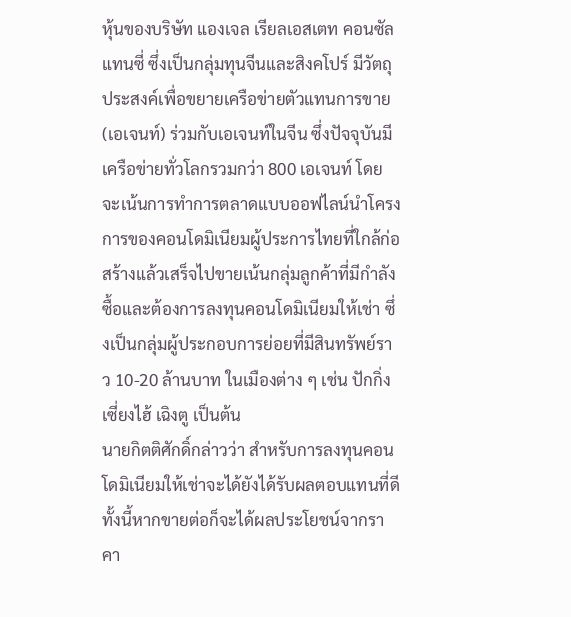หุ้นของบริษัท แองเจล เรียลเอสเตท คอนซัลแทนซี่ ซึ่งเป็นกลุ่มทุนจีนและสิงคโปร์ มีวัตถุประสงค์เพื่อขยายเครือข่ายตัวแทนการขาย(เอเจนท์) ร่วมกับเอเจนท์ในจีน ซึ่งปัจจุบันมีเครือข่ายทั่วโลกรวมกว่า 800 เอเจนท์ โดยจะเน้นการทำการตลาดแบบออฟไลน์นำโครงการของคอนโดมิเนียมผู้ประการไทยที่ใกล้ก่อสร้างแล้วเสร็จไปขายเน้นกลุ่มลูกค้าที่มีกำลังซื้อและต้องการลงทุนคอนโดมิเนียมให้เช่า ซึ่งเป็นกลุ่มผู้ประกอบการย่อยที่มีสินทรัพย์ราว 10-20 ล้านบาท ในเมืองต่าง ๆ เช่น ปักกิ่ง เซี่ยงไฮ้ เฉิงตู เป็นต้น
นายกิตติศักดิ์กล่าวว่า สำหรับการลงทุนคอนโดมิเนียมให้เช่าจะได้ยังได้รับผลตอบแทนที่ดี ทั้งนี้หากขายต่อก็จะได้ผลประโยชน์จากราคา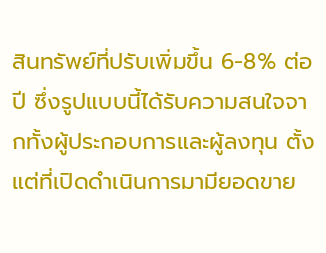สินทรัพย์ที่ปรับเพิ่มขึ้น 6-8% ต่อปี ซึ่งรูปแบบนี้ได้รับความสนใจจากทั้งผู้ประกอบการและผู้ลงทุน ตั้งแต่ที่เปิดดำเนินการมามียอดขาย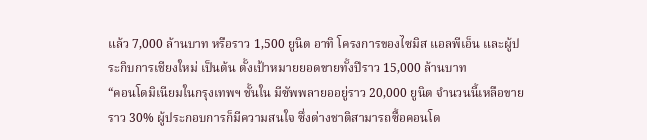แล้ว 7,000 ล้านบาท หรือราว 1,500 ยูนิต อาทิ โครงการของไซมิส แอลพีเอ็น และผู้ประกิบการเชียงใหม่ เป็นต้น ตั้งเป้าหมายยอดขายทั้งปีราว 15,000 ล้านบาท
“คอนโดมิเนียมในกรุงเทพฯ ชั้นใน มีซัพพลายออยู่ราว 20,000 ยูนิต จำนวนนี้เหลือขายราว 30% ผู้ประกอบการก็มีความสนใจ ซึ่งต่างชาติสามารถซื้อคอนโด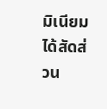มิเนียมได้สัดส่วน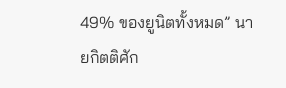49% ของยูนิตทั้งหมด” นายกิตติศัก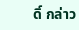ดิ์ กล่าว